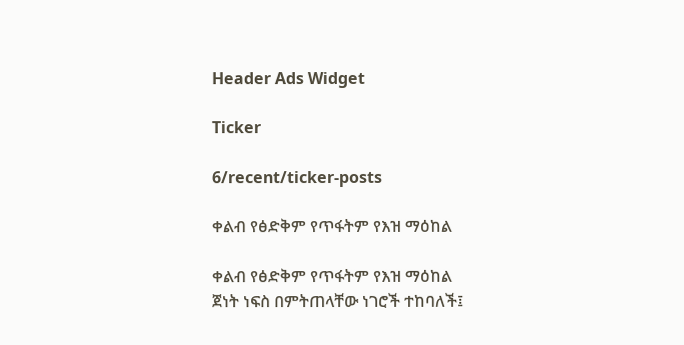Header Ads Widget

Ticker

6/recent/ticker-posts

ቀልብ የፅድቅም የጥፋትም የእዝ ማዕከል

ቀልብ የፅድቅም የጥፋትም የእዝ ማዕከል
ጀነት ነፍስ በምትጠላቸው ነገሮች ተከባለች፤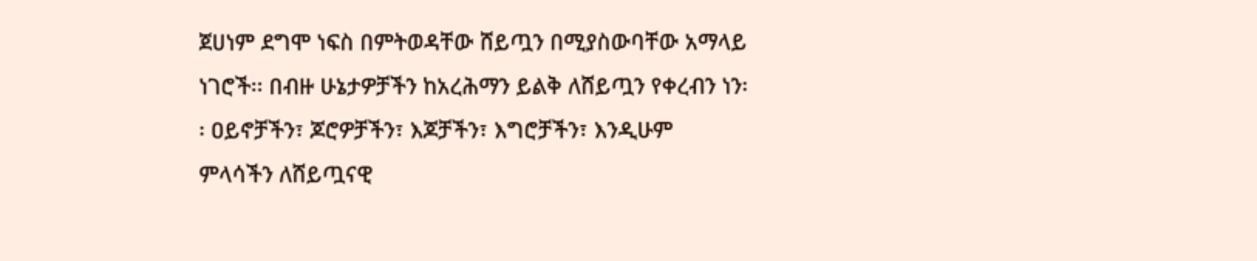ጀሀነም ደግሞ ነፍስ በምትወዳቸው ሸይጧን በሚያስውባቸው አማላይ ነገሮች፡፡ በብዙ ሁኔታዎቻችን ከአረሕማን ይልቅ ለሸይጧን የቀረብን ነን፡፡ ዐይኖቻችን፣ ጆሮዎቻችን፣ እጆቻችን፣ እግሮቻችን፣ እንዲሁም ምላሳችን ለሸይጧናዊ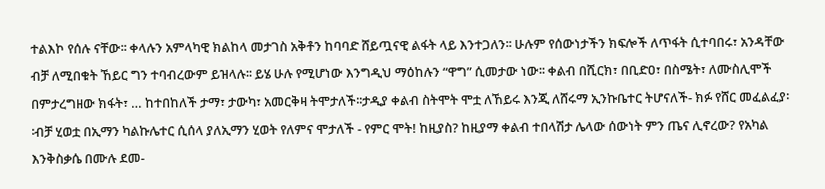ተልእኮ የሰሉ ናቸው፡፡ ቀላሉን አምላካዊ ክልከላ መታገስ አቅቶን ከባባድ ሸይጧናዊ ልፋት ላይ እንተጋለን፡፡ ሁሉም የሰውነታችን ክፍሎች ለጥፋት ሲተባበሩ፣ አንዳቸው ብቻ ለሚበቁት ኸይር ግን ተባብረውም ይዝላሉ፡፡ ይሄ ሁሉ የሚሆነው እንግዲህ ማዕከሉን “ዋግ” ሲመታው ነው፡፡ ቀልብ በሺርክ፣ በቢድዐ፣ በስሜት፣ ለሙስሊሞች በምታረግዘው ክፋት፣ … ከተበከለች ታማ፣ ታውካ፣ አመርቅዛ ትሞታለች፡፡ታዲያ ቀልብ ስትሞት ሞቷ ለኸይሩ እንጂ ለሸሩማ ኢንኩቤተር ትሆናለች- ክፉ የሸር መፈልፈያ፡፡ብቻ ሂወቷ በኢማን ካልኩሌተር ሲሰላ ያለኢማን ሂወት የለምና ሞታለች - የምር ሞት! ከዚያስ? ከዚያማ ቀልብ ተበላሽታ ሌላው ሰውነት ምን ጤና ሊኖረው? የአካል እንቅስቃሴ በሙሉ ደመ-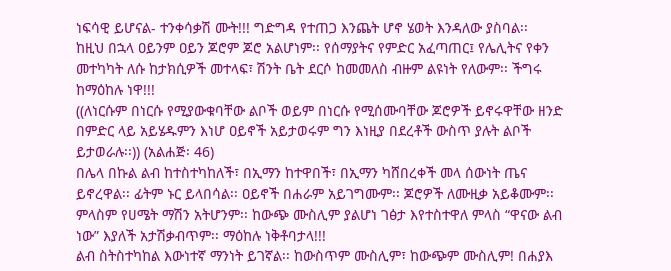ነፍሳዊ ይሆናል- ተንቀሳቃሽ ሙት!!! ግድግዳ የተጠጋ እንጨት ሆኖ ሄወት እንዳለው ያስባል፡፡
ከዚህ በኋላ ዐይንም ዐይን ጆሮም ጆሮ አልሆነም፡፡ የሰማያትና የምድር አፈጣጠር፤ የሌሊትና የቀን መተካካት ለሱ ከታክሲዎች መተላፍ፣ ሽንት ቤት ደርሶ ከመመለስ ብዙም ልዩነት የለውም፡፡ ችግሩ ከማዕከሉ ነዋ!!!
((ለነርሱም በነርሱ የሚያውቁባቸው ልቦች ወይም በነርሱ የሚሰሙባቸው ጆሮዎች ይኖሩዋቸው ዘንድ በምድር ላይ አይሄዱምን እነሆ ዐይኖች አይታወሩም ግን እነዚያ በደረቶች ውስጥ ያሉት ልቦች ይታወራሉ፡፡)) (አልሐጅ፡ 46)
በሌላ በኩል ልብ ከተስተካከለች፣ በኢማን ከተዋበች፣ በኢማን ካሸበረቀች መላ ሰውነት ጤና ይኖረዋል፡፡ ፊትም ኑር ይላበሳል፡፡ ዐይኖች በሐራም አይገግሙም፡፡ ጆሮዎች ለሙዚቃ አይቆሙም፡፡ ምላስም የሀሜት ማሽን አትሆንም፡፡ ከውጭ ሙስሊም ያልሆነ ገፅታ እየተስተዋለ ምላስ “ዋናው ልብ ነው” እያለች አታሽቃብጥም፡፡ ማዕከሉ ነቅቶባታላ!!!
ልብ ስትስተካከል እውነተኛ ማንነት ይገኛል፡፡ ከውስጥም ሙስሊም፣ ከውጭም ሙስሊም! በሐያእ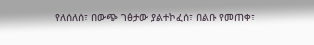የለሰለሰ፣ በውጭ ገፅታው ያልተኮፈሰ፣ በልቡ የመጠቀ፣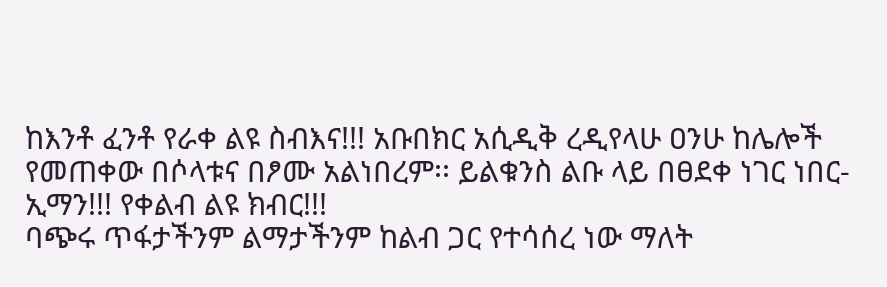ከእንቶ ፈንቶ የራቀ ልዩ ስብእና!!! አቡበክር አሲዲቅ ረዲየላሁ ዐንሁ ከሌሎች የመጠቀው በሶላቱና በፆሙ አልነበረም፡፡ ይልቁንስ ልቡ ላይ በፀደቀ ነገር ነበር- ኢማን!!! የቀልብ ልዩ ክብር!!!
ባጭሩ ጥፋታችንም ልማታችንም ከልብ ጋር የተሳሰረ ነው ማለት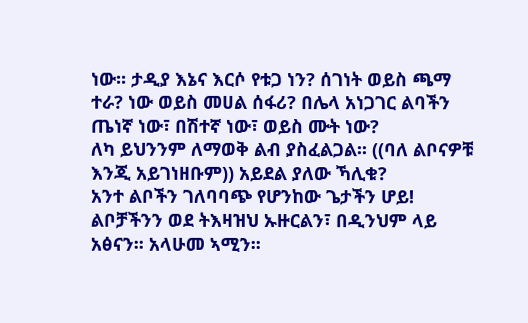ነው፡፡ ታዲያ እኔና እርሶ የቱጋ ነን? ሰገነት ወይስ ጫማ ተራ? ነው ወይስ መሀል ሰፋሪ? በሌላ አነጋገር ልባችን ጤነኛ ነው፣ በሽተኛ ነው፣ ወይስ ሙት ነው?
ለካ ይህንንም ለማወቅ ልብ ያስፈልጋል፡፡ ((ባለ ልቦናዎቹ እንጂ አይገነዘቡም)) አይደል ያለው ኻሊቁ?
አንተ ልቦችን ገለባባጭ የሆንከው ጌታችን ሆይ! ልቦቻችንን ወደ ትእዛዝህ ኡዙርልን፣ በዲንህም ላይ አፅናን፡፡ አላሁመ ኣሚን፡፡